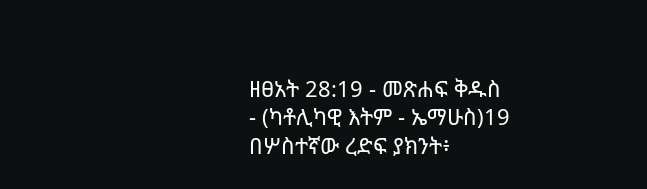ዘፀአት 28:19 - መጽሐፍ ቅዱስ - (ካቶሊካዊ እትም - ኤማሁስ)19 በሦስተኛው ረድፍ ያክንት፥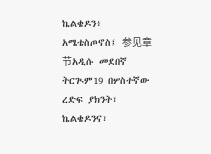ኬልቄዶን፥ አሜቴስጦኖስ፤ 参见章节አዲሱ መደበኛ ትርጒም19 በሦስተኛው ረድፍ ያክንት፣ ኬልቄዶንና፣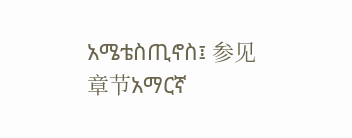አሜቴስጢኖስ፤ 参见章节አማርኛ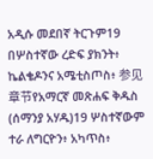አዲሱ መደበኛ ትርጉም19 በሦስተኛው ረድፍ ያክንት፥ ኬልቄዶንና አሜቲስጦስ፥ 参见章节የአማርኛ መጽሐፍ ቅዱስ (ሰማንያ አሃዱ)19 ሦስተኛውም ተራ ለግርዮን፥ አካጥስ፥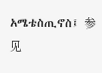አሜቴስጢኖስ፤ 参见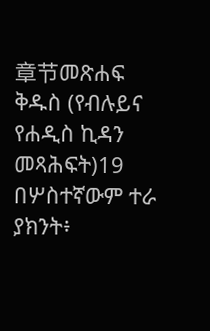章节መጽሐፍ ቅዱስ (የብሉይና የሐዲስ ኪዳን መጻሕፍት)19 በሦስተኛውም ተራ ያክንት፥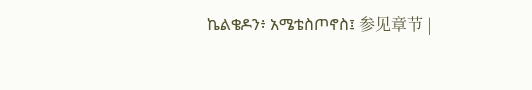ኬልቄዶን፥ አሜቴስጦኖስ፤ 参见章节 |